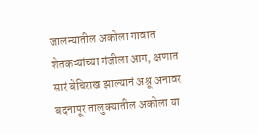जालन्यातील अकोला गावात शेतकऱ्यांच्या गंजीला आग, क्षणात सारं बेचिराख झाल्यानं अश्रू अनावर
बदनापूर तालुक्यातील अकोला या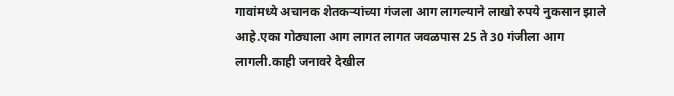गावांमध्ये अचानक शेतकऱ्यांच्या गंजला आग लागल्याने लाखो रुपये नुकसान झाले आहे.एका गोठ्याला आग लागत लागत जवळपास 25 ते 30 गंजीला आग लागली.काही जनावरे देखील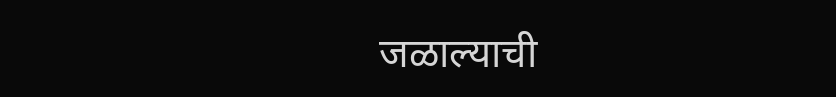जळाल्याची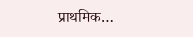प्राथमिक…